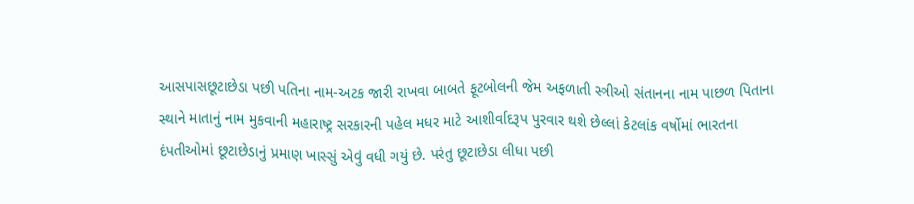આસપાસછૂટાછેડા પછી પતિના નામ-અટક જારી રાખવા બાબતે ફૂટબોલની જેમ અફળાતી સ્ત્રીઓ સંતાનના નામ પાછળ પિતાના સ્થાને માતાનું નામ મુકવાની મહારાષ્ટ્ર સરકારની પહેલ મધર માટે આશીર્વાદરૂપ પુરવાર થશે છેલ્લાં કેટલાંક વર્ષોમાં ભારતના દંપતીઓમાં છૂટાછેડાનું પ્રમાણ ખાસ્સું એવું વધી ગયું છે. પરંતુ છૂટાછેડા લીધા પછી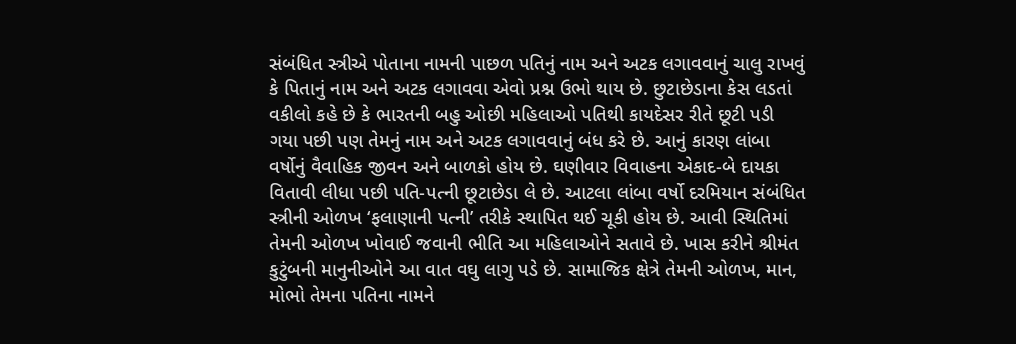સંબંધિત સ્ત્રીએ પોતાના નામની પાછળ પતિનું નામ અને અટક લગાવવાનું ચાલુ રાખવું કે પિતાનું નામ અને અટક લગાવવા એવો પ્રશ્ન ઉભો થાય છે. છુટાછેડાના કેસ લડતાં વકીલો કહે છે કે ભારતની બહુ ઓછી મહિલાઓ પતિથી કાયદેસર રીતે છૂટી પડી ગયા પછી પણ તેમનું નામ અને અટક લગાવવાનું બંધ કરે છે. આનું કારણ લાંબા વર્ષોનું વૈવાહિક જીવન અને બાળકો હોય છે. ઘણીવાર વિવાહના એકાદ-બે દાયકા વિતાવી લીધા પછી પતિ-પત્ની છૂટાછેડા લે છે. આટલા લાંબા વર્ષો દરમિયાન સંબંધિત સ્ત્રીની ઓળખ ‘ફલાણાની પત્ની’ તરીકે સ્થાપિત થઈ ચૂકી હોય છે. આવી સ્થિતિમાં તેમની ઓળખ ખોવાઈ જવાની ભીતિ આ મહિલાઓને સતાવે છે. ખાસ કરીને શ્રીમંત કુટુંબની માનુનીઓને આ વાત વઘુ લાગુ પડે છે. સામાજિક ક્ષેત્રે તેમની ઓળખ, માન, મોભો તેમના પતિના નામને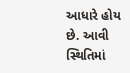આધારે હોય છે. આવી સ્થિતિમાં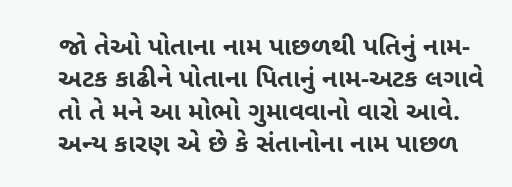જો તેઓ પોતાના નામ પાછળથી પતિનું નામ-અટક કાઢીને પોતાના પિતાનું નામ-અટક લગાવે તો તે મને આ મોભો ગુમાવવાનો વારો આવે. અન્ય કારણ એ છે કે સંતાનોના નામ પાછળ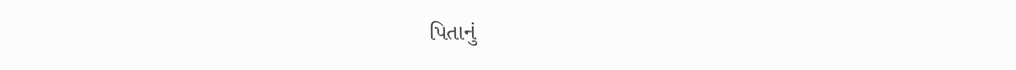પિતાનું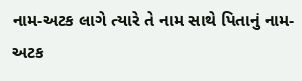નામ-અટક લાગે ત્યારે તે નામ સાથે પિતાનું નામ-અટક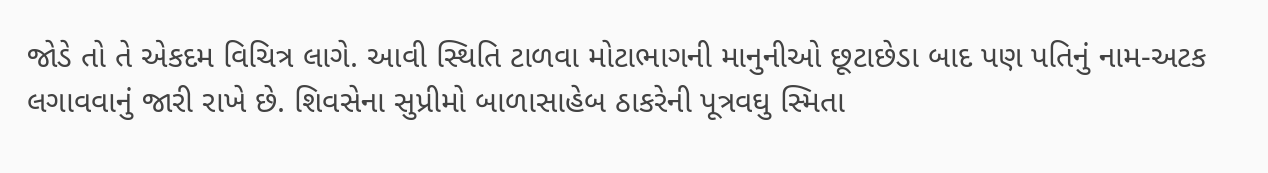જોડે તો તે એકદમ વિચિત્ર લાગે. આવી સ્થિતિ ટાળવા મોટાભાગની માનુનીઓ છૂટાછેડા બાદ પણ પતિનું નામ-અટક લગાવવાનું જારી રાખે છે. શિવસેના સુપ્રીમો બાળાસાહેબ ઠાકરેની પૂત્રવઘુ સ્મિતા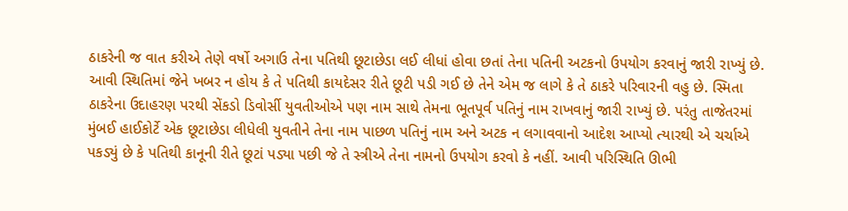ઠાકરેની જ વાત કરીએ તેણે વર્ષો અગાઉ તેના પતિથી છૂટાછેડા લઈ લીધાં હોવા છતાં તેના પતિની અટકનો ઉપયોગ કરવાનું જારી રાખ્યું છે. આવી સ્થિતિમાં જેને ખબર ન હોય કે તે પતિથી કાયદેસર રીતે છૂટી પડી ગઈ છે તેને એમ જ લાગે કે તે ઠાકરે પરિવારની વહુ છે. સ્મિતા ઠાકરેના ઉદાહરણ પરથી સેંકડો ડિવોર્સી યુવતીઓએ પણ નામ સાથે તેમના ભૂતપૂર્વ પતિનું નામ રાખવાનું જારી રાખ્યું છે. પરંતુ તાજેતરમાં મુંબઈ હાઈકોર્ટે એક છૂટાછેડા લીધેલી યુવતીને તેના નામ પાછળ પતિનું નામ અને અટક ન લગાવવાનો આદેશ આપ્યો ત્યારથી એ ચર્ચાએ પકડ્યું છે કે પતિથી કાનૂની રીતે છૂટાં પડ્યા પછી જે તે સ્ત્રીએ તેના નામનો ઉપયોગ કરવો કે નહીં. આવી પરિસ્થિતિ ઊભી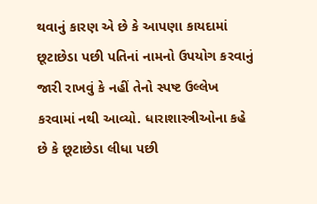થવાનું કારણ એ છે કે આપણા કાયદામાં છૂટાછેડા પછી પતિનાં નામનો ઉપયોગ કરવાનું જારી રાખવું કે નહીં તેનો સ્પષ્ટ ઉલ્લેખ કરવામાં નથી આવ્યો. ધારાશાસ્ત્રીઓના કહે છે કે છૂટાછેડા લીધા પછી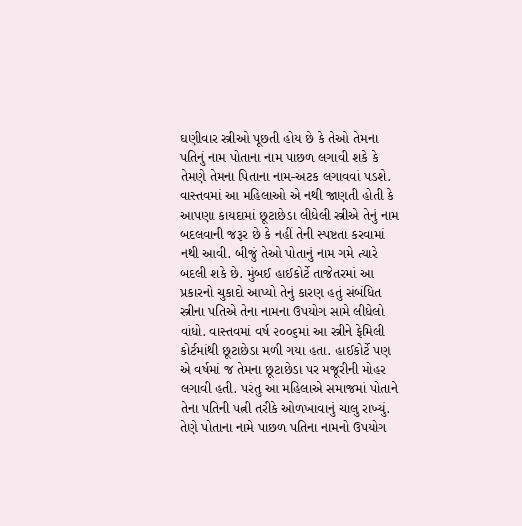ઘણીવાર સ્ત્રીઓ પૂછતી હોય છે કે તેઓ તેમના પતિનું નામ પોતાના નામ પાછળ લગાવી શકે કે તેમણે તેમના પિતાના નામ-અટક લગાવવાં પડશે. વાસ્તવમાં આ મહિલાઓ એ નથી જાણતી હોતી કે આપણા કાયદામાં છૂટાછેડા લીધેલી સ્ત્રીએ તેનું નામ બદલવાની જરૂર છે કે નહીં તેની સ્પષ્ટતા કરવામાં નથી આવી. બીજું તેઓ પોતાનું નામ ગમે ત્યારે બદલી શકે છે. મુંબઈ હાઈકોર્ટે તાજેતરમાં આ પ્રકારનો ચુકાદો આપ્યો તેનું કારણ હતું સંબંધિત સ્ત્રીના પતિએ તેના નામના ઉપયોગ સામે લીધેલો વાંધો. વાસ્તવમાં વર્ષ ૨૦૦૬માં આ સ્ત્રીને ફેમિલી કોર્ટમાંથી છૂટાછેડા મળી ગયા હતા. હાઈકોર્ટે પણ એ વર્ષમાં જ તેમના છૂટાછેડા પર મજૂરીની મોહર લગાવી હતી. પરંતુ આ મહિલાએ સમાજમાં પોતાને તેના પતિની પત્ની તરીકે ઓળખાવાનું ચાલુ રાખ્યું. તેણે પોતાના નામે પાછળ પતિના નામનો ઉપયોગ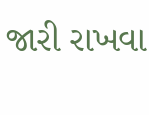જારી રાખવા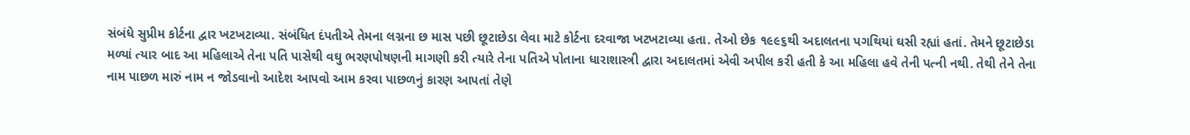સંબંધે સુપ્રીમ કોર્ટના દ્વાર ખટખટાવ્યા. સંબંધિત દંપતીએ તેમના લગ્નના છ માસ પછી છૂટાછેડા લેવા માટે કોર્ટના દરવાજા ખટખટાવ્યા હતા. તેઓ છેક ૧૯૯૬થી અદાલતના પગથિયાં ઘસી રહ્યાં હતાં. તેમને છૂટાછેડા મળ્યાં ત્યાર બાદ આ મહિલાએ તેના પતિ પાસેથી વઘુ ભરણપોષણની માગણી કરી ત્યારે તેના પતિએ પોતાના ધારાશાસ્ત્રી દ્વારા અદાલતમાં એવી અપીલ કરી હતી કે આ મહિલા હવે તેની પત્ની નથી. તેથી તેને તેના નામ પાછળ મારું નામ ન જોડવાનો આદેશ આપવો આમ કરવા પાછળનું કારણ આપતાં તેણે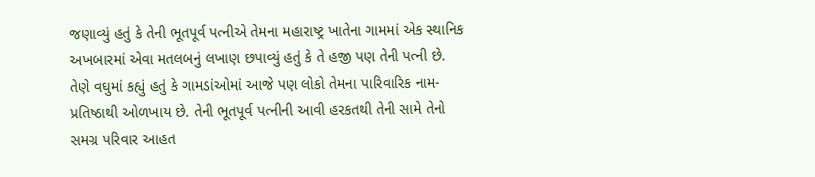જણાવ્યું હતું કે તેની ભૂતપૂર્વ પત્નીએ તેમના મહારાષ્ટ્ર ખાતેના ગામમાં એક સ્થાનિક અખબારમાં એવા મતલબનું લખાણ છપાવ્યું હતું કે તે હજી પણ તેની પત્ની છે. તેણે વઘુમાં કહ્યું હતું કે ગામડાંઓમાં આજે પણ લોકો તેમના પારિવારિક નામ-પ્રતિષ્ઠાથી ઓળખાય છે. તેની ભૂતપૂર્વ પત્નીની આવી હરકતથી તેની સામે તેનો સમગ્ર પરિવાર આહત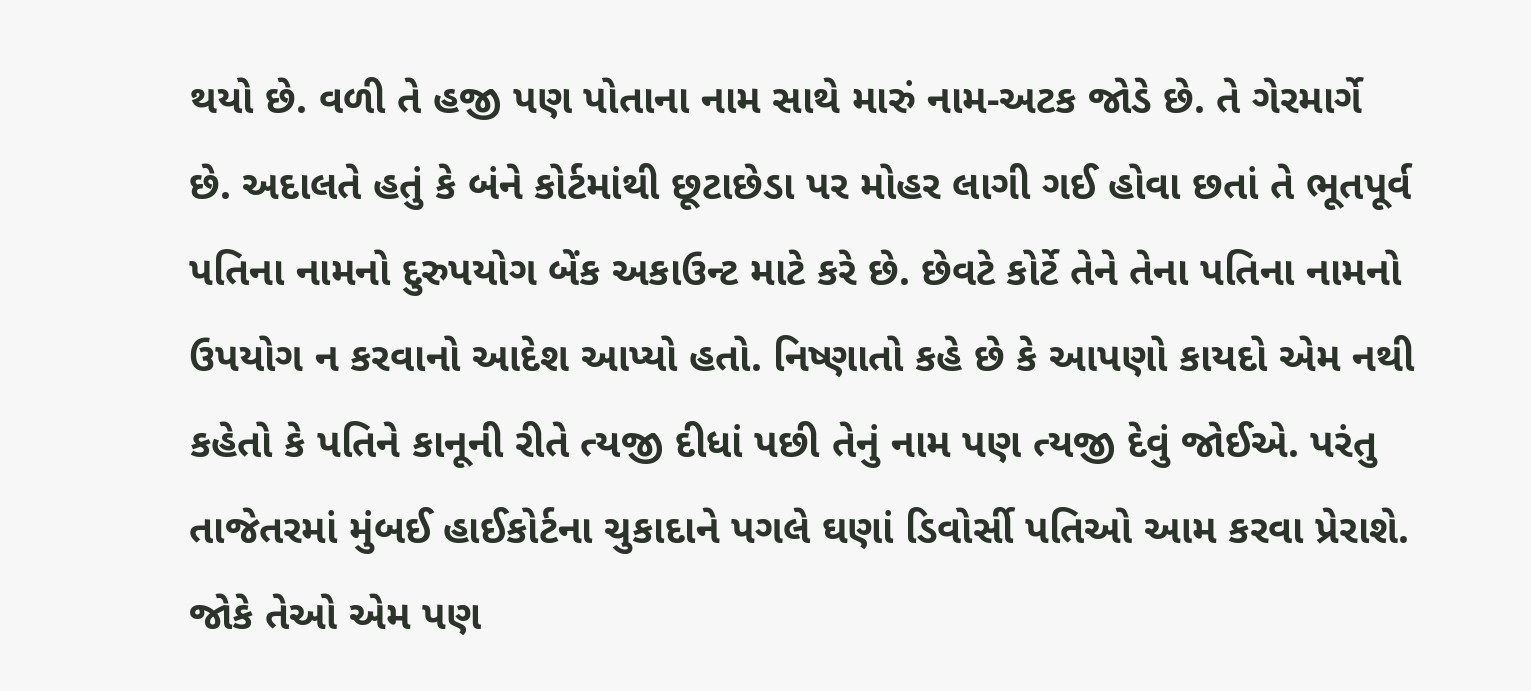થયો છે. વળી તે હજી પણ પોતાના નામ સાથે મારું નામ-અટક જોડે છે. તે ગેરમાર્ગે છે. અદાલતે હતું કે બંને કોર્ટમાંથી છૂટાછેડા પર મોહર લાગી ગઈ હોવા છતાં તે ભૂતપૂર્વ પતિના નામનો દુરુપયોગ બેંક અકાઉન્ટ માટે કરે છે. છેવટે કોર્ટે તેને તેના પતિના નામનો ઉપયોગ ન કરવાનો આદેશ આપ્યો હતો. નિષ્ણાતો કહે છે કે આપણો કાયદો એમ નથી કહેતો કે પતિને કાનૂની રીતે ત્યજી દીધાં પછી તેનું નામ પણ ત્યજી દેવું જોઈએ. પરંતુ તાજેતરમાં મુંબઈ હાઈકોર્ટના ચુકાદાને પગલે ઘણાં ડિવોર્સી પતિઓ આમ કરવા પ્રેરાશે. જોકે તેઓ એમ પણ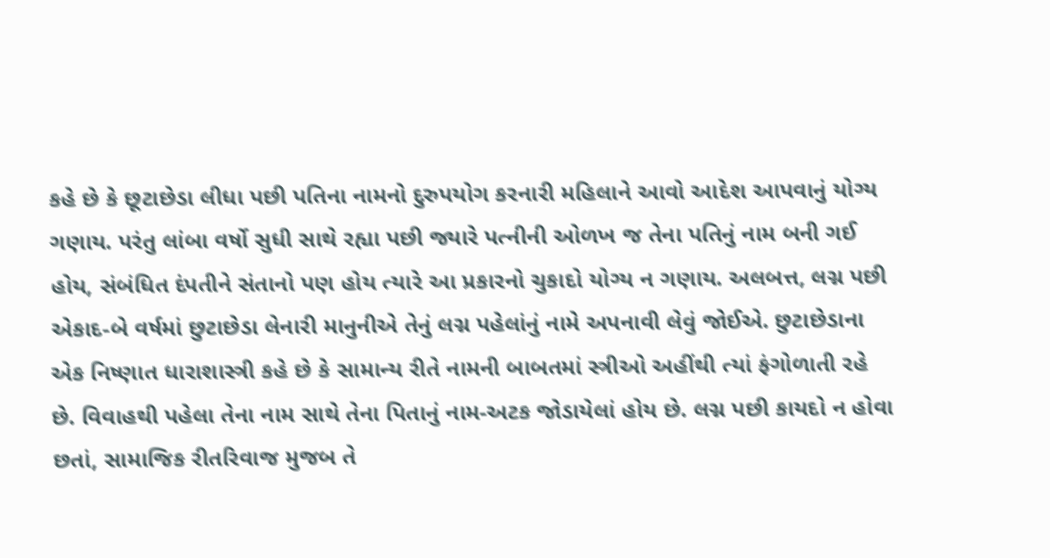કહે છે કે છૂટાછેડા લીધા પછી પતિના નામનો દુરુપયોગ કરનારી મહિલાને આવો આદેશ આપવાનું યોગ્ય ગણાય. પરંતુ લાંબા વર્ષો સુધી સાથે રહ્યા પછી જ્યારે પત્નીની ઓળખ જ તેના પતિનું નામ બની ગઈ હોય, સંબંધિત દંપતીને સંતાનો પણ હોય ત્યારે આ પ્રકારનો ચુકાદો યોગ્ય ન ગણાય. અલબત્ત, લગ્ન પછી એકાદ-બે વર્ષમાં છુટાછેડા લેનારી માનુનીએ તેનું લગ્ન પહેલાંનું નામે અપનાવી લેવું જોઈએ. છુટાછેડાના એક નિષ્ણાત ધારાશાસ્ત્રી કહે છે કે સામાન્ય રીતે નામની બાબતમાં સ્ત્રીઓ અહીંથી ત્યાં ફંગોળાતી રહે છે. વિવાહથી પહેલા તેના નામ સાથે તેના પિતાનું નામ-અટક જોડાયેલાં હોય છે. લગ્ન પછી કાયદો ન હોવા છતાં, સામાજિક રીતરિવાજ મુજબ તે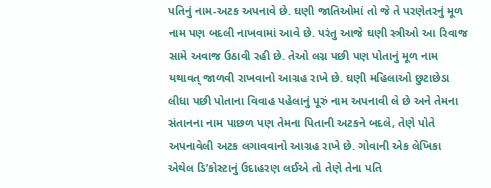પતિનું નામ-અટક અપનાવે છે. ઘણી જાતિઓમાં તો જે તે પરણેતરનું મૂળ નામ પણ બદલી નાખવામાં આવે છે. પરંતુ આજે ઘણી સ્ત્રીઓ આ રિવાજ સામે અવાજ ઉઠાવી રહી છે. તેઓ લગ્ન પછી પણ પોતાનું મૂળ નામ યથાવત્ જાળવી રાખવાનો આગ્રહ રાખે છે. ઘણી મહિલાઓ છુટાછેડા લીધા પછી પોતાના વિવાહ પહેલાનું પૂરું નામ અપનાવી લે છે અને તેમના સંતાનના નામ પાછળ પણ તેમના પિતાની અટકને બદલે, તેણે પોતે અપનાવેલી અટક લગાવવાનો આગ્રહ રાખે છે. ગોવાની એક લેખિકા એથેલ ડિ’કોસ્ટાનું ઉદાહરણ લઈએ તો તેણે તેના પતિ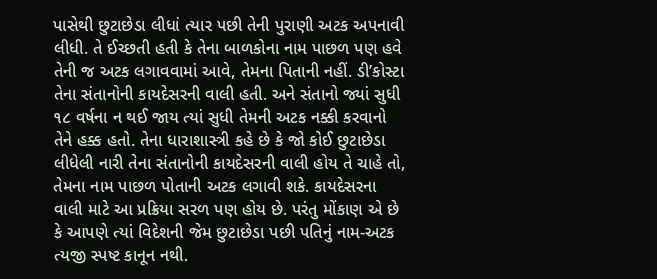પાસેથી છુટાછેડા લીધાં ત્યાર પછી તેની પુરાણી અટક અપનાવી લીધી. તે ઈચ્છતી હતી કે તેના બાળકોના નામ પાછળ પણ હવે તેની જ અટક લગાવવામાં આવે, તેમના પિતાની નહીં. ડી’કોસ્ટા તેના સંતાનોની કાયદેસરની વાલી હતી. અને સંતાનો જ્યાં સુધી ૧૮ વર્ષના ન થઈ જાય ત્યાં સુધી તેમની અટક નક્કી કરવાનો તેને હક્ક હતો. તેના ધારાશાસ્ત્રી કહે છે કે જો કોઈ છુટાછેડા લીધેલી નારી તેના સંતાનોની કાયદેસરની વાલી હોય તે ચાહે તો, તેમના નામ પાછળ પોતાની અટક લગાવી શકે. કાયદેસરના વાલી માટે આ પ્રક્રિયા સરળ પણ હોય છે. પરંતુ મોંકાણ એ છે કે આપણે ત્યાં વિદેશની જેમ છુટાછેડા પછી પતિનું નામ-અટક ત્યજી સ્પષ્ટ કાનૂન નથી.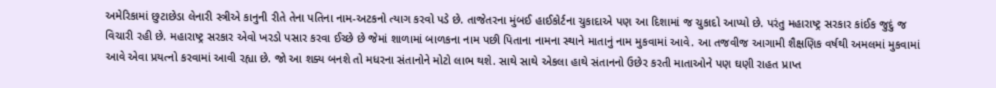અમેરિકામાં છુટાછેડા લેનારી સ્ત્રીએ કાનુની રીતે તેના પતિના નામ-અટકનો ત્યાગ કરવો પડે છે. તાજેતરના મુંબઈ હાઈકોર્ટના ચુકાદાએ પણ આ દિશામાં જ ચુકાદો આપ્યો છે. પરંતુ મહારાષ્ટ્ર સરકાર કાંઈક જુદું જ વિચારી રહી છે. મહારાષ્ટ્ર સરકાર એવો ખરડો પસાર કરવા ઈચ્છે છે જેમાં શાળામાં બાળકના નામ પછી પિતાના નામના સ્થાને માતાનું નામ મુકવામાં આવે. આ તજવીજ આગામી શૈક્ષણિક વર્ષથી અમલમાં મુકવામાં આવે એવા પ્રયત્નો કરવામાં આવી રહ્યા છે. જો આ શક્ય બનશે તો મધરના સંતાનોને મોટો લાભ થશે. સાથે સાથે એકલા હાથે સંતાનનો ઉછેર કરતી માતાઓને પણ ઘણી રાહત પ્રાપ્ત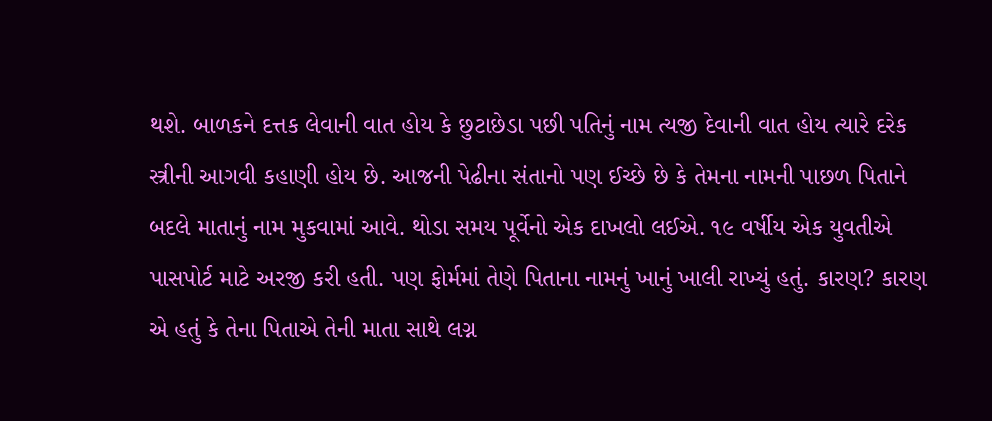થશે. બાળકને દત્તક લેવાની વાત હોય કે છુટાછેડા પછી પતિનું નામ ત્યજી દેવાની વાત હોય ત્યારે દરેક સ્ત્રીની આગવી કહાણી હોય છે. આજની પેઢીના સંતાનો પણ ઈચ્છે છે કે તેમના નામની પાછળ પિતાને બદલે માતાનું નામ મુકવામાં આવે. થોડા સમય પૂર્વેનો એક દાખલો લઈએ. ૧૯ વર્ષીય એક યુવતીએ પાસપોર્ટ માટે અરજી કરી હતી. પણ ફોર્મમાં તેણે પિતાના નામનું ખાનું ખાલી રાખ્યું હતું. કારણ? કારણ એ હતું કે તેના પિતાએ તેની માતા સાથે લગ્ન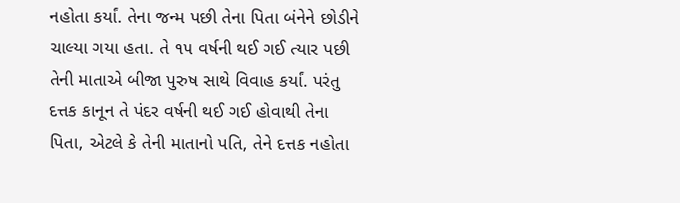નહોતા કર્યાં. તેના જન્મ પછી તેના પિતા બંનેને છોડીને ચાલ્યા ગયા હતા. તે ૧૫ વર્ષની થઈ ગઈ ત્યાર પછી તેની માતાએ બીજા પુરુષ સાથે વિવાહ કર્યાં. પરંતુ દત્તક કાનૂન તે પંદર વર્ષની થઈ ગઈ હોવાથી તેના પિતા, એટલે કે તેની માતાનો પતિ, તેને દત્તક નહોતા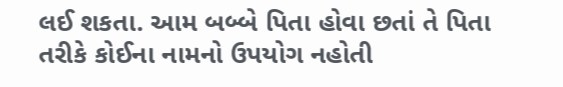લઈ શકતા. આમ બબ્બે પિતા હોવા છતાં તે પિતા તરીકે કોઈના નામનો ઉપયોગ નહોતી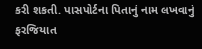કરી શકતી. પાસપોર્ટના પિતાનું નામ લખવાનું ફરજિયાત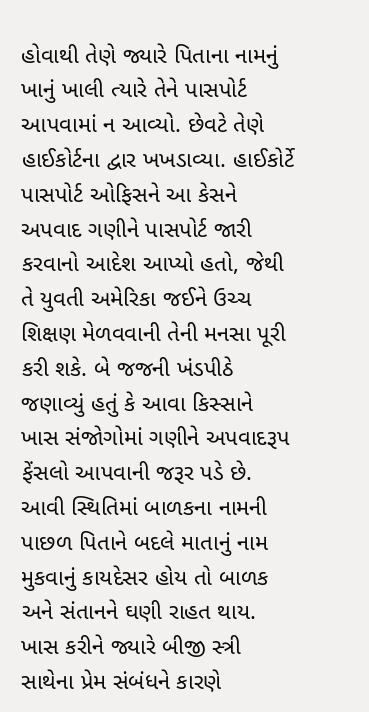હોવાથી તેણે જ્યારે પિતાના નામનું ખાનું ખાલી ત્યારે તેને પાસપોર્ટ આપવામાં ન આવ્યો. છેવટે તેણે હાઈકોર્ટના દ્વાર ખખડાવ્યા. હાઈકોર્ટે પાસપોર્ટ ઓફિસને આ કેસને અપવાદ ગણીને પાસપોર્ટ જારી કરવાનો આદેશ આપ્યો હતો, જેથી તે યુવતી અમેરિકા જઈને ઉચ્ચ શિક્ષણ મેળવવાની તેની મનસા પૂરી કરી શકે. બે જજની ખંડપીઠે જણાવ્યું હતું કે આવા કિસ્સાને ખાસ સંજોગોમાં ગણીને અપવાદરૂપ ફેંસલો આપવાની જરૂર પડે છે. આવી સ્થિતિમાં બાળકના નામની પાછળ પિતાને બદલે માતાનું નામ મુકવાનું કાયદેસર હોય તો બાળક અને સંતાનને ઘણી રાહત થાય. ખાસ કરીને જ્યારે બીજી સ્ત્રી સાથેના પ્રેમ સંબંધને કારણે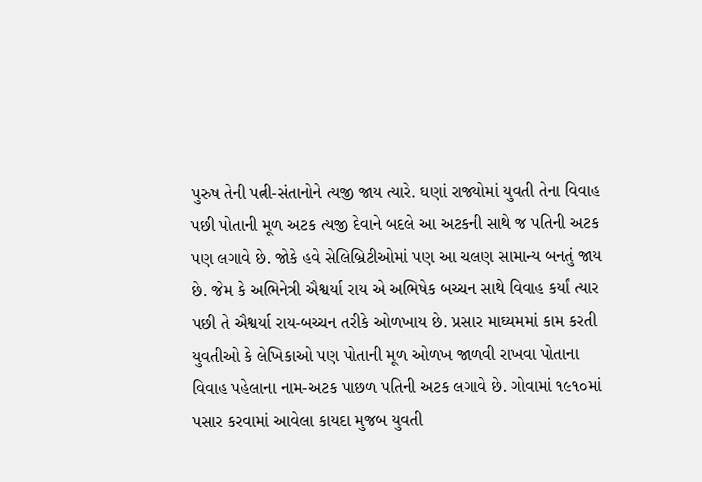પુરુષ તેની પત્ની-સંતાનોને ત્યજી જાય ત્યારે. ઘણાં રાજ્યોમાં યુવતી તેના વિવાહ પછી પોતાની મૂળ અટક ત્યજી દેવાને બદલે આ અટકની સાથે જ પતિની અટક પણ લગાવે છે. જોકે હવે સેલિબ્રિટીઓમાં પણ આ ચલણ સામાન્ય બનતું જાય છે. જેમ કે અભિનેત્રી ઐશ્વર્યા રાય એ અભિષેક બચ્ચન સાથે વિવાહ કર્યાં ત્યાર પછી તે ઐશ્વર્યા રાય-બચ્ચન તરીકે ઓળખાય છે. પ્રસાર માઘ્યમમાં કામ કરતી યુવતીઓ કે લેખિકાઓ પણ પોતાની મૂળ ઓળખ જાળવી રાખવા પોતાના વિવાહ પહેલાના નામ-અટક પાછળ પતિની અટક લગાવે છે. ગોવામાં ૧૯૧૦માં પસાર કરવામાં આવેલા કાયદા મુજબ યુવતી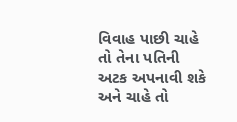વિવાહ પાછી ચાહે તો તેના પતિની અટક અપનાવી શકે અને ચાહે તો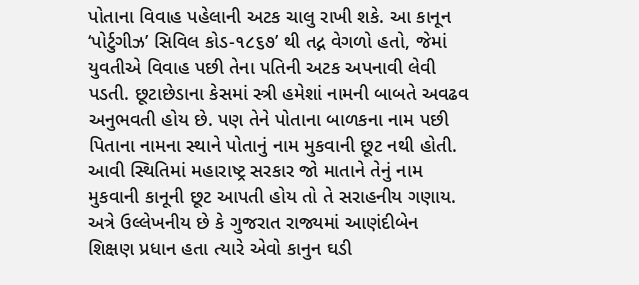પોતાના વિવાહ પહેલાની અટક ચાલુ રાખી શકે. આ કાનૂન ‘પોર્ટુગીઝ’ સિવિલ કોડ-૧૮૬૭’ થી તદ્ન વેગળો હતો, જેમાં યુવતીએ વિવાહ પછી તેના પતિની અટક અપનાવી લેવી પડતી. છૂટાછેડાના કેસમાં સ્ત્રી હમેશાં નામની બાબતે અવઢવ અનુભવતી હોય છે. પણ તેને પોતાના બાળકના નામ પછી પિતાના નામના સ્થાને પોતાનું નામ મુકવાની છૂટ નથી હોતી. આવી સ્થિતિમાં મહારાષ્ટ્ર સરકાર જો માતાને તેનું નામ મુકવાની કાનૂની છૂટ આપતી હોય તો તે સરાહનીય ગણાય. અત્રે ઉલ્લેખનીય છે કે ગુજરાત રાજ્યમાં આણંદીબેન શિક્ષણ પ્રધાન હતા ત્યારે એવો કાનુન ઘડી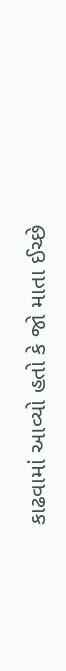કાઢવામાં આવ્યો હતો કે જો માતા ઈચ્છે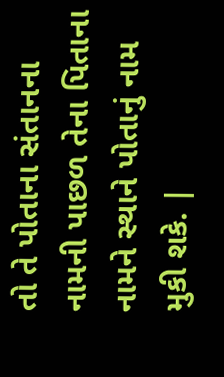તો તે પોતાના સંતાનના નામની પાછળ તેના પિતાના નામને સ્થાને પોતાનું નામ મુકી શકે. |